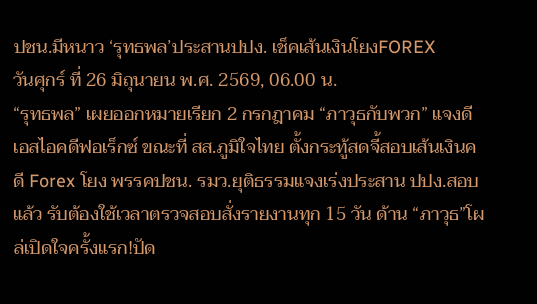ปชน.มีหนาว ‘รุทธพล’ประสานปปง. เช็คเส้นเงินโยงFOREX
วันศุกร์ ที่ 26 มิถุนายน พ.ศ. 2569, 06.00 น.
“รุทธพล” เผยออกหมายเรียก 2 กรกฎาคม “ภาวุธกับพวก” แจงดีเอสไอคดีฟอเร็กซ์ ขณะที่ สส.ภูมิใจไทย ตั้งกระทู้สดจี้สอบเส้นเงินคดี Forex โยง พรรคปชน. รมว.ยุติธรรมแจงเร่งประสาน ปปง.สอบแล้ว รับต้องใช้เวลาตรวจสอบสั่งรายงานทุก 15 วัน ด้าน “ภาวุธ”โผล่เปิดใจครั้งแรก!ปัด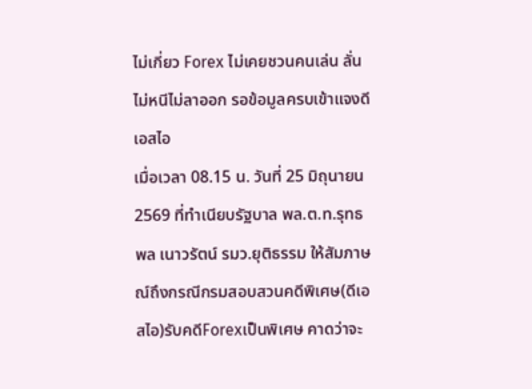ไม่เกี่ยว Forex ไม่เคยชวนคนเล่น ลั่นไม่หนีไม่ลาออก รอข้อมูลครบเข้าแจงดีเอสไอ
เมื่อเวลา 08.15 น. วันที่ 25 มิถุนายน 2569 ที่ทำเนียบรัฐบาล พล.ต.ท.รุทธพล เนาวรัตน์ รมว.ยุติธรรม ให้สัมภาษณ์ถึงกรณีกรมสอบสวนคดีพิเศษ(ดีเอสไอ)รับคดีForexเป็นพิเศษ คาดว่าจะ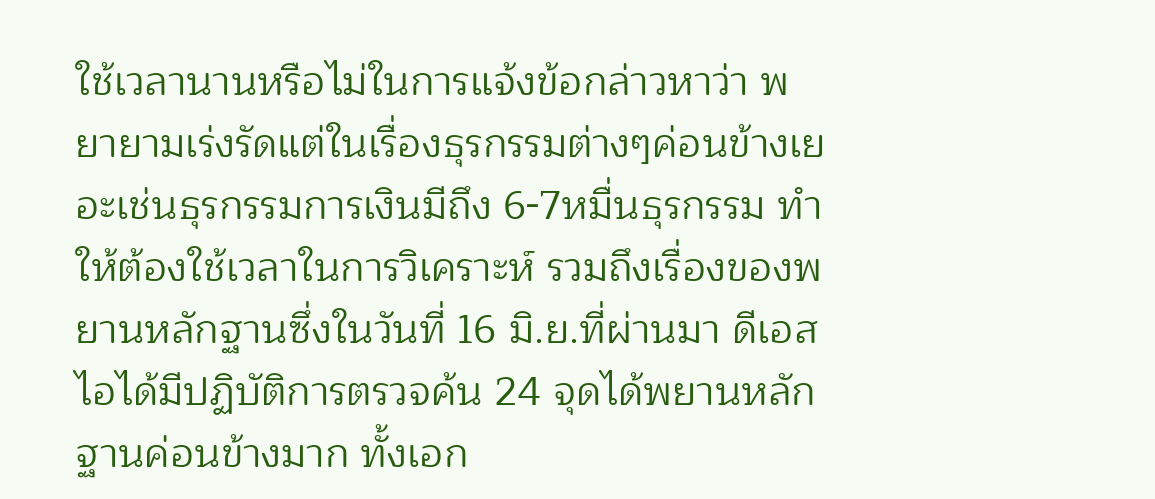ใช้เวลานานหรือไม่ในการแจ้งข้อกล่าวหาว่า พยายามเร่งรัดแต่ในเรื่องธุรกรรมต่างๆค่อนข้างเยอะเช่นธุรกรรมการเงินมีถึง 6-7หมื่นธุรกรรม ทำให้ต้องใช้เวลาในการวิเคราะห์ รวมถึงเรื่องของพยานหลักฐานซึ่งในวันที่ 16 มิ.ย.ที่ผ่านมา ดีเอสไอได้มีปฏิบัติการตรวจค้น 24 จุดได้พยานหลักฐานค่อนข้างมาก ทั้งเอก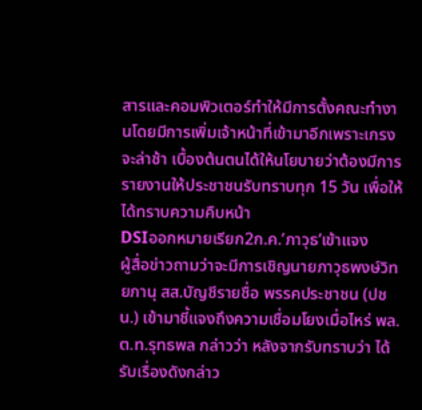สารและคอมพิวเตอร์ทำให้มีการตั้งคณะทำงานโดยมีการเพิ่มเจ้าหน้าที่เข้ามาอีกเพราะเกรงจะล่าช้า เบื้องต้นตนได้ให้นโยบายว่าต้องมีการรายงานให้ประชาชนรับทราบทุก 15 วัน เพื่อให้ได้ทราบความคืบหน้า
DSIออกหมายเรียก2ก.ค.’ภาวุธ’เข้าแจง
ผู้สื่อข่าวถามว่าจะมีการเชิญนายภาวุธพงษ์วิทยภานุ สส.บัญชีรายชื่อ พรรคประชาชน (ปชน.) เข้ามาชี้แจงถึงความเชื่อมโยงเมื่อไหร่ พล.ต.ท.รุทธพล กล่าวว่า หลังจากรับทราบว่า ได้รับเรื่องดังกล่าว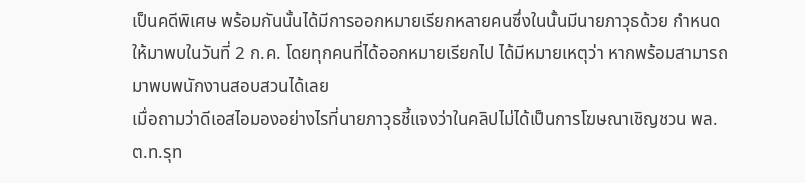เป็นคดีพิเศษ พร้อมกันนั้นได้มีการออกหมายเรียกหลายคนซึ่งในนั้นมีนายภาวุธด้วย กำหนดให้มาพบในวันที่ 2 ก.ค. โดยทุกคนที่ได้ออกหมายเรียกไป ได้มีหมายเหตุว่า หากพร้อมสามารถมาพบพนักงานสอบสวนได้เลย
เมื่อถามว่าดีเอสไอมองอย่างไรที่นายภาวุธชี้แจงว่าในคลิปไม่ได้เป็นการโฆษณาเชิญชวน พล.ต.ท.รุท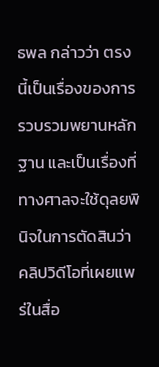ธพล กล่าวว่า ตรงนี้เป็นเรื่องของการรวบรวมพยานหลักฐาน และเป็นเรื่องที่ทางศาลจะใช้ดุลยพินิจในการตัดสินว่า คลิปวิดีโอที่เผยแพร่ในสื่อ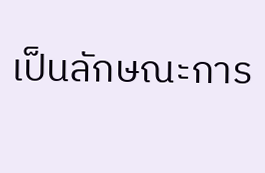เป็นลักษณะการ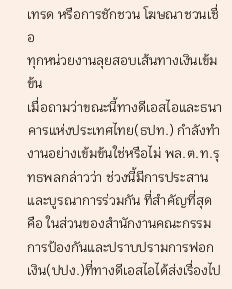เทรด หรือการชักชวน โฆษณาชวนเชื่อ
ทุกหน่วยงานลุยสอบเส้นทางเงินเข้มข้น
เมื่อถามว่าขณะนี้ทางดีเอสไอและธนาคารแห่งประเทศไทย(ธปท.) กำลังทำงานอย่างเข้มข้นใช่หรือไม่ พล.ต.ท.รุทธพลกล่าวว่า ช่วงนี้มีการประสานและบูรณาการร่วมกัน ที่สำคัญที่สุด คือ ในส่วนของสำนักงานคณะกรรมการป้องกันและปราบปรามการฟอกเงิน(ปปง.)ที่ทางดีเอสไอได้ส่งเรื่องไป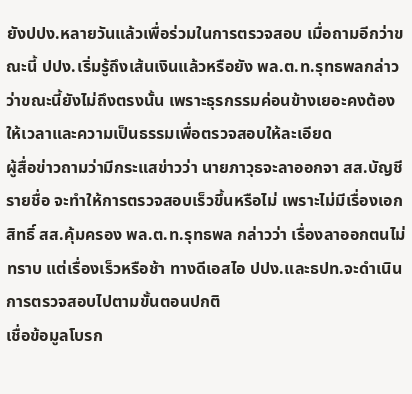ยังปปง.หลายวันแล้วเพื่อร่วมในการตรวจสอบ เมื่อถามอีกว่าขณะนี้ ปปง.เริ่มรู้ถึงเส้นเงินแล้วหรือยัง พล.ต.ท.รุทธพลกล่าวว่าขณะนี้ยังไม่ถึงตรงนั้น เพราะธุรกรรมค่อนข้างเยอะคงต้องให้เวลาและความเป็นธรรมเพื่อตรวจสอบให้ละเอียด
ผู้สื่อข่าวถามว่ามีกระแสข่าวว่า นายภาวุธจะลาออกจา สส.บัญชีรายชื่อ จะทำให้การตรวจสอบเร็วขึ้นหรือไม่ เพราะไม่มีเรื่องเอกสิทธิ์ สส.คุ้มครอง พล.ต.ท.รุทธพล กล่าวว่า เรื่องลาออกตนไม่ทราบ แต่เรื่องเร็วหรือช้า ทางดีเอสไอ ปปง.และธปท.จะดำเนินการตรวจสอบไปตามขั้นตอนปกติ
เชื่อข้อมูลโบรก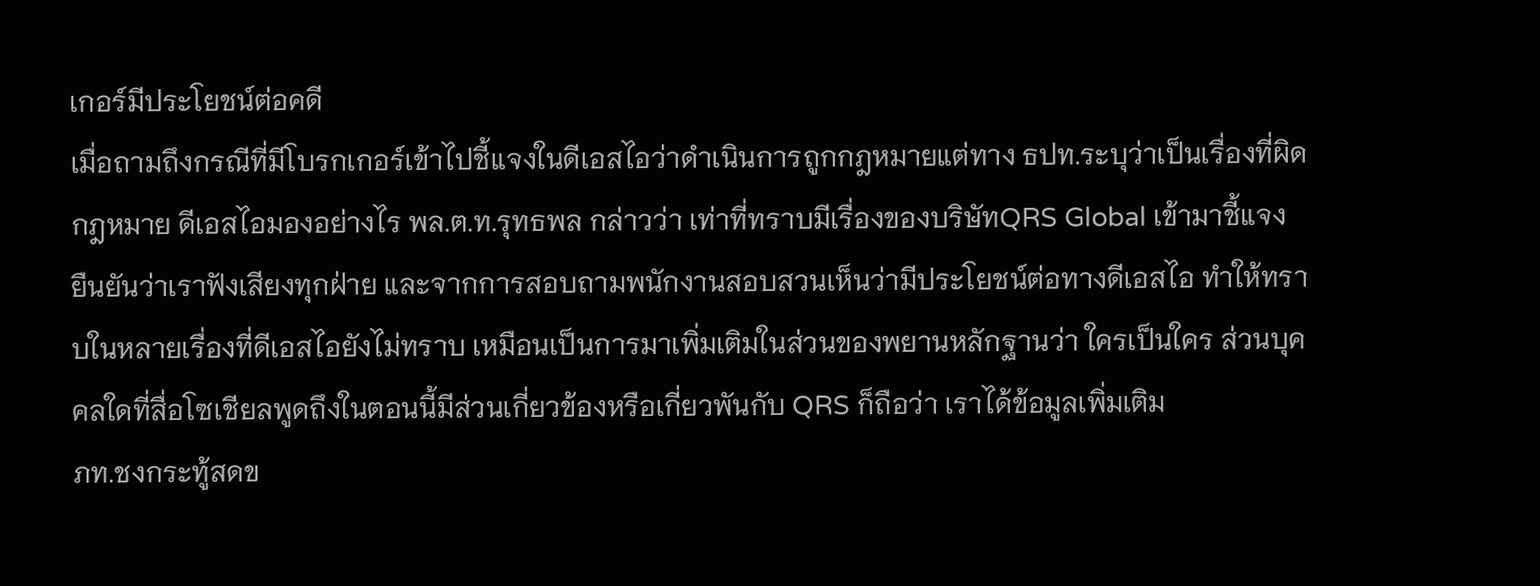เกอร์มีประโยชน์ต่อคดี
เมื่อถามถึงกรณีที่มีโบรกเกอร์เข้าไปชี้แจงในดีเอสไอว่าดำเนินการถูกกฎหมายแต่ทาง ธปท.ระบุว่าเป็นเรื่องที่ผิดกฎหมาย ดีเอสไอมองอย่างไร พล.ต.ท.รุทธพล กล่าวว่า เท่าที่ทราบมีเรื่องของบริษัทQRS Global เข้ามาชี้แจง ยืนยันว่าเราฟังเสียงทุกฝ่าย และจากการสอบถามพนักงานสอบสวนเห็นว่ามีประโยชน์ต่อทางดีเอสไอ ทำให้ทราบในหลายเรื่องที่ดีเอสไอยังไม่ทราบ เหมือนเป็นการมาเพิ่มเติมในส่วนของพยานหลักฐานว่า ใครเป็นใคร ส่วนบุคคลใดที่สื่อโซเชียลพูดถึงในตอนนี้มีส่วนเกี่ยวข้องหรือเกี่ยวพันกับ QRS ก็ถือว่า เราได้ข้อมูลเพิ่มเติม
ภท.ชงกระทู้สดข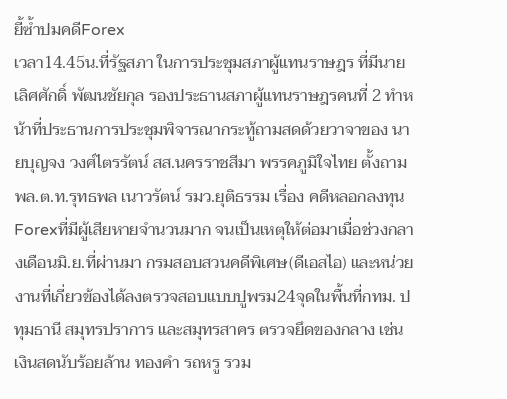ยี้ซ้ำปมคดีForex
เวลา14.45น.ที่รัฐสภา ในการประชุมสภาผู้แทนราษฎร ที่มีนายเลิศศักดิ์ พัฒนชัยกุล รองประธานสภาผู้แทนราษฎรคนที่ 2 ทำหน้าที่ประธานการประชุมพิจารณากระทู้ถามสดด้วยวาจาของ นายบุญจง วงศ์ไตรรัตน์ สส.นครราชสีมา พรรคภูมิใจไทย ตั้งถาม พล.ต.ท.รุทธพล เนาวรัตน์ รมว.ยุติธรรม เรื่อง คดีหลอกลงทุน Forexที่มีผู้เสียหายจำนวนมาก จนเป็นเหตุให้ต่อมาเมื่อช่วงกลางเดือนมิ.ย.ที่ผ่านมา กรมสอบสวนคดีพิเศษ(ดีเอสไอ) และหน่วยงานที่เกี่ยวข้องได้ลงตรวจสอบแบบปูพรม24จุดในพื้นที่กทม. ปทุมธานี สมุทรปราการ และสมุทรสาคร ตรวจยึดของกลาง เช่น เงินสดนับร้อยล้าน ทองคำ รถหรู รวม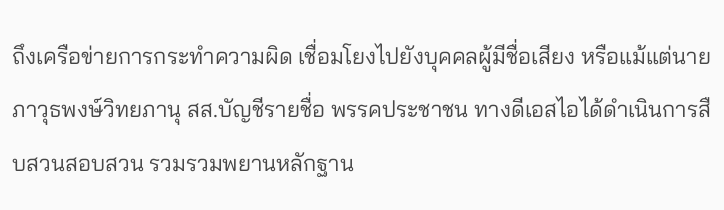ถึงเครือข่ายการกระทำความผิด เชื่อมโยงไปยังบุคคลผู้มีชื่อเสียง หรือแม้แต่นายภาวุธพงษ์วิทยภานุ สส.บัญชีรายชื่อ พรรคประชาชน ทางดีเอสไอได้ดำเนินการสืบสวนสอบสวน รวมรวมพยานหลักฐาน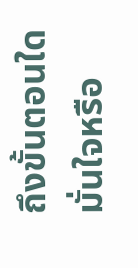ถึงขั้นตอนใด มั่นใจหรือ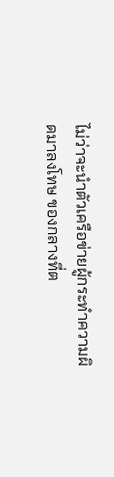ไม่ว่าจะนำตัวเครือข่ายผู้กระทำความผิดมาลงโทษ ของกลางที่ต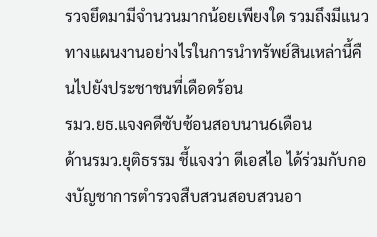รวจยึดมามีจำนวนมากน้อยเพียงใด รวมถึงมีแนวทางแผนงานอย่างไรในการนำทรัพย์สินเหล่านี้คืนไปยังประชาชนที่เดือดร้อน
รมว.ยธ.แจงคดีซับซ้อนสอบนาน6เดือน
ด้านรมว.ยุติธรรม ชี้แจงว่า ดีเอสไอ ได้ร่วมกับกองบัญชาการตำรวจสืบสวนสอบสวนอา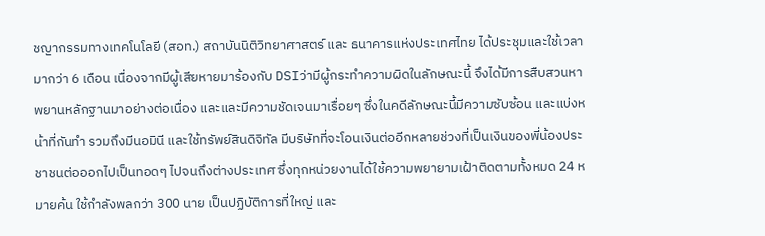ชญากรรมทางเทคโนโลยี (สอท.) สถาบันนิติวิทยาศาสตร์ และ ธนาคารแห่งประเทศไทย ได้ประชุมและใช้เวลามากว่า 6 เดือน เนื่องจากมีผู้เสียหายมาร้องกับ DSIว่ามีผู้กระทำความผิดในลักษณะนี้ จึงได้มีการสืบสวนหาพยานหลักฐานมาอย่างต่อเนื่อง และและมีความชัดเจนมาเรื่อยๆ ซึ่งในคดีลักษณะนี้มีความซับซ้อน และแบ่งหน้าที่กันทำ รวมถึงมีนอมินี และใช้ทรัพย์สินดิจิทัล มีบริษัทที่จะโอนเงินต่ออีกหลายช่วงที่เป็นเงินของพี่น้องประชาชนต่อออกไปเป็นทอดๆ ไปจนถึงต่างประเทศ ซึ่งทุกหน่วยงานได้ใช้ความพยายามเฝ้าติดตามทั้งหมด 24 หมายค้น ใช้กำลังพลกว่า 300 นาย เป็นปฏิบัติการที่ใหญ่ และ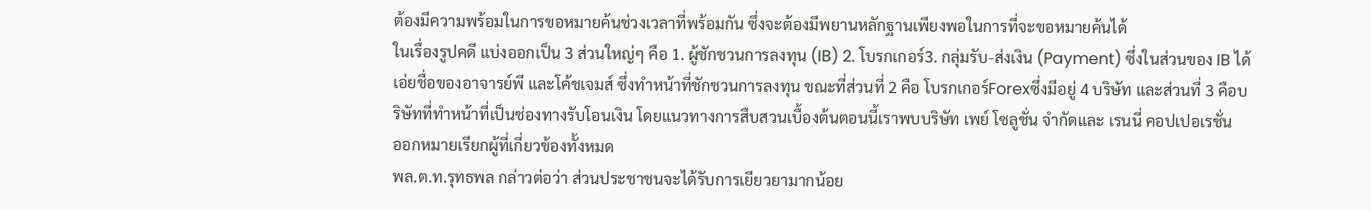ต้องมีความพร้อมในการขอหมายค้นช่วงเวลาที่พร้อมกัน ซึ่งจะต้องมีพยานหลักฐานเพียงพอในการที่จะขอหมายค้นได้
ในเรื่องรูปคดี แบ่งออกเป็น 3 ส่วนใหญ่ๆ คือ 1. ผู้ชักชวนการลงทุน (IB) 2. โบรกเกอร์3. กลุ่มรับ-ส่งเงิน (Payment) ซึ่งในส่วนของ IB ได้เอ่ยชื่อของอาจารย์พี และโค้ชเจมส์ ซึ่งทำหน้าที่ชักชวนการลงทุน ขณะที่ส่วนที่ 2 คือ โบรกเกอร์Forexซึ่งมีอยู่ 4 บริษัท และส่วนที่ 3 คือบริษัทที่ทำหน้าที่เป็นช่องทางรับโอนเงิน โดยแนวทางการสืบสวนเบื้องต้นตอนนี้เราพบบริษัท เพย์ โซลูชั่น จำกัดและ เรนนี่ คอปเปอเรชั่น
ออกหมายเรียกผู้ที่เกี่ยวข้องทั้งหมด
พล.ต.ท.รุทธพล กล่าวต่อว่า ส่วนประชาชนจะได้รับการเยียวยามากน้อย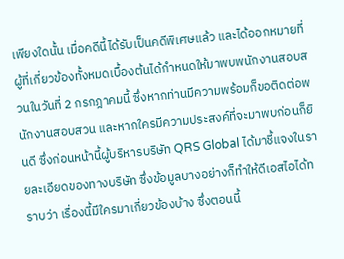เพียงใดนั้น เมื่อคดีนี้ได้รับเป็นคดีพิเศษแล้ว และได้ออกหมายที่ผู้ที่เกี่ยวข้องทั้งหมดเบื้องต้นได้กำหนดให้มาพบพนักงานสอบสวนในวันที่ 2 กรกฎาคมนี้ ซึ่งหากท่านมีความพร้อมก็ขอติดต่อพนักงานสอบสวน และหากใครมีความประสงค์ที่จะมาพบก่อนก็ยินดี ซึ่งก่อนหน้านี้ผู้บริหารบริษัท QRS Global ได้มาชี้แจงในรายละเอียดของทางบริษัท ซึ่งข้อมูลบางอย่างก็ทำให้ดีเอสไอได้ทราบว่า เรื่องนี้มีใครมาเกี่ยวข้องบ้าง ซึ่งตอนนี้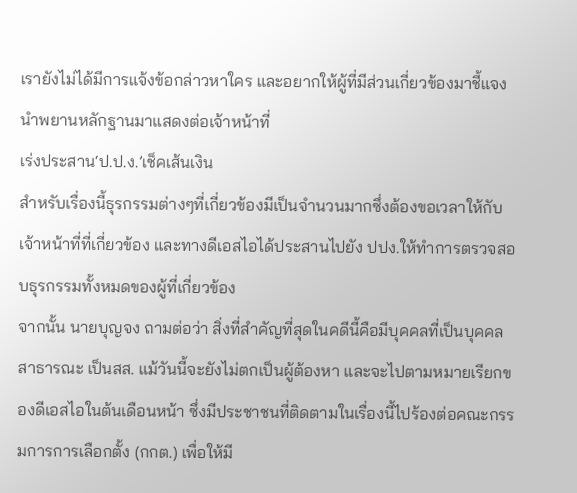เรายังไม่ได้มีการแจ้งข้อกล่าวหาใคร และอยากให้ผู้ที่มีส่วนเกี่ยวข้องมาชี้แจง นำพยานหลักฐานมาแสดงต่อเจ้าหน้าที่
เร่งประสาน‘ป.ป.ง.’เช็คเส้นเงิน
สำหรับเรื่องนี้ธุรกรรมต่างๆที่เกี่ยวข้องมีเป็นจำนวนมากซึ่งต้องขอเวลาให้กับเจ้าหน้าที่ที่เกี่ยวข้อง และทางดีเอสไอได้ประสานไปยัง ปปง.ให้ทำการตรวจสอบธุรกรรมทั้งหมดของผู้ที่เกี่ยวข้อง
จากนั้น นายบุญจง ถามต่อว่า สิ่งที่สำคัญที่สุดในคดีนี้คือมีบุคคลที่เป็นบุคคลสาธารณะ เป็นสส. แม้วันนี้จะยังไม่ตกเป็นผู้ต้องหา และจะไปตามหมายเรียกของดีเอสไอในต้นเดือนหน้า ซึ่งมีประชาชนที่ติดตามในเรื่องนี้ไปร้องต่อคณะกรรมการการเลือกตั้ง (กกต.) เพื่อให้มี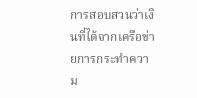การสอบสวนว่าเงินที่ได้จากเครือข่ายการกระทำความ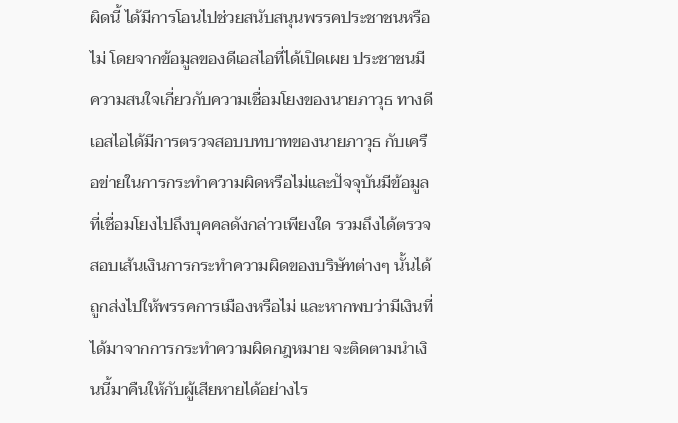ผิดนี้ ได้มีการโอนไปช่วยสนับสนุนพรรคประชาชนหรือไม่ โดยจากข้อมูลของดีเอสไอที่ได้เปิดเผย ประชาชนมีความสนใจเกี่ยวกับความเชื่อมโยงของนายภาวุธ ทางดีเอสไอได้มีการตรวจสอบบทบาทของนายภาวุธ กับเครือข่ายในการกระทำความผิดหรือไม่และปัจจุบันมีข้อมูลที่เชื่อมโยงไปถึงบุคคลดังกล่าวเพียงใด รวมถึงได้ตรวจสอบเส้นเงินการกระทำความผิดของบริษัทต่างๆ นั้นได้ถูกส่งไปให้พรรคการเมืองหรือไม่ และหากพบว่ามีเงินที่ได้มาจากการกระทำความผิดกฎหมาย จะติดตามนำเงินนี้มาคืนให้กับผู้เสียหายได้อย่างไร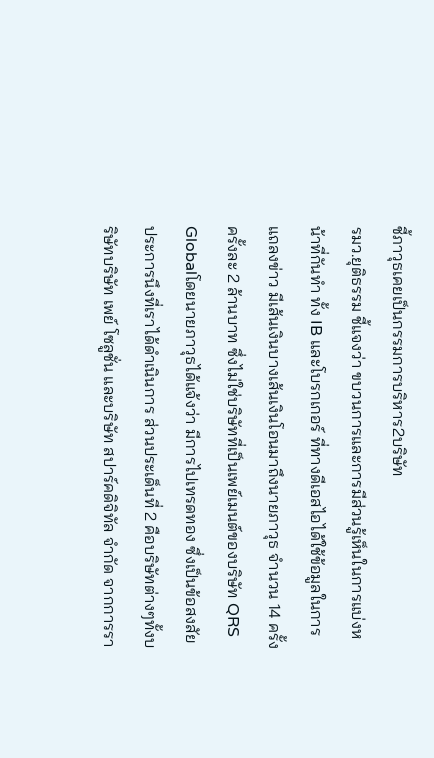ชี้ภาวุธเคยเป็นกรรมการบริหาร2บริษัท
รมว.ยุติธรรม ชี้แจงว่า ขบวนการและการมีส่วนรู้เห็นในการแบ่งหน้าที่กันทำ ทั้ง IB และโบรกเกอร์ ที่ทางดีเอสไอได้ใช้ข้อมูลในการแถลงข่าว มีเส้นเงินบางเส้นเงินโอนมาถึงนายภาวุธ จำนวน 14 ครั้ง ครั้งละ 2 ล้านบาท ซึ่งไม่ใช่บริษัทที่เป็นเพย์เมนต์ของบริษัท QRS Globalโดยนายภาวุธได้แจ้งว่า มีการไปเทรดทอง ซึ่งเป็นข้อสงสัยประการนึงที่เราได้ดำเนินการ ส่วนประเด็นที่ 2 คือบริษัทต่างๆทั้งบริษัทบริษัท เพย์ โซลูชั่น และบริษัท สปาร์คดิจิทัล จำกัด จากการรา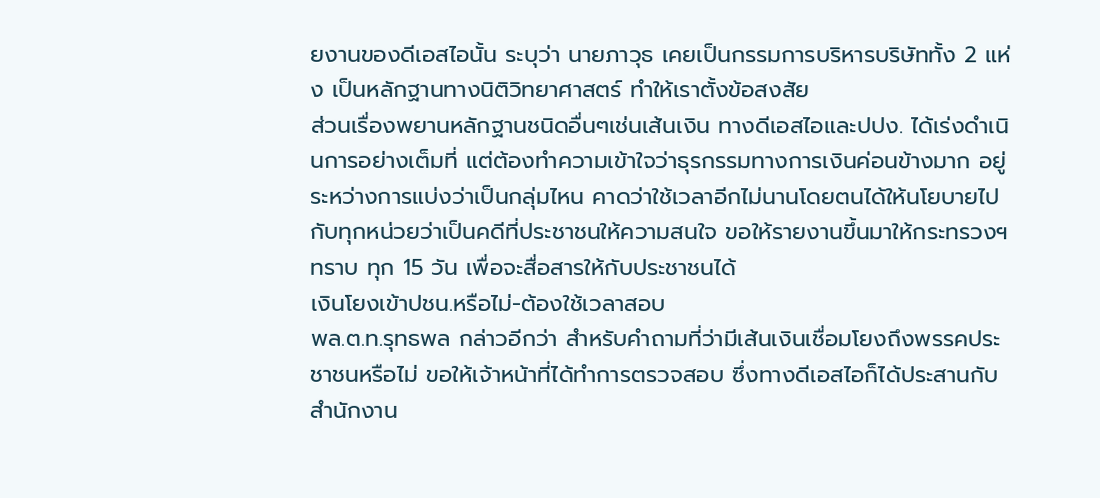ยงานของดีเอสไอนั้น ระบุว่า นายภาวุธ เคยเป็นกรรมการบริหารบริษัททั้ง 2 แห่ง เป็นหลักฐานทางนิติวิทยาศาสตร์ ทำให้เราตั้งข้อสงสัย
ส่วนเรื่องพยานหลักฐานชนิดอื่นๆเช่นเส้นเงิน ทางดีเอสไอและปปง. ได้เร่งดำเนินการอย่างเต็มที่ แต่ต้องทำความเข้าใจว่าธุรกรรมทางการเงินค่อนข้างมาก อยู่ระหว่างการแบ่งว่าเป็นกลุ่มไหน คาดว่าใช้เวลาอีกไม่นานโดยตนได้ให้นโยบายไปกับทุกหน่วยว่าเป็นคดีที่ประชาชนให้ความสนใจ ขอให้รายงานขึ้นมาให้กระทรวงฯทราบ ทุก 15 วัน เพื่อจะสื่อสารให้กับประชาชนได้
เงินโยงเข้าปชน.หรือไม่-ต้องใช้เวลาสอบ
พล.ต.ท.รุทธพล กล่าวอีกว่า สำหรับคำถามที่ว่ามีเส้นเงินเชื่อมโยงถึงพรรคประชาชนหรือไม่ ขอให้เจ้าหน้าที่ได้ทำการตรวจสอบ ซึ่งทางดีเอสไอก็ได้ประสานกับสำนักงาน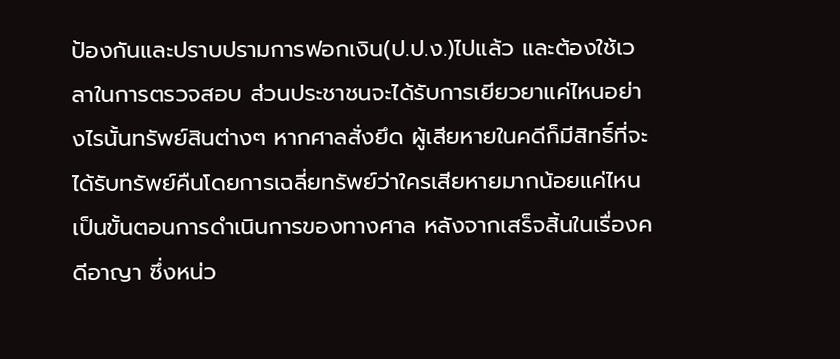ป้องกันและปราบปรามการฟอกเงิน(ป.ป.ง.)ไปแล้ว และต้องใช้เวลาในการตรวจสอบ ส่วนประชาชนจะได้รับการเยียวยาแค่ไหนอย่างไรนั้นทรัพย์สินต่างๆ หากศาลสั่งยึด ผู้เสียหายในคดีก็มีสิทธิ์ที่จะได้รับทรัพย์คืนโดยการเฉลี่ยทรัพย์ว่าใครเสียหายมากน้อยแค่ไหน เป็นขั้นตอนการดำเนินการของทางศาล หลังจากเสร็จสิ้นในเรื่องคดีอาญา ซึ่งหน่ว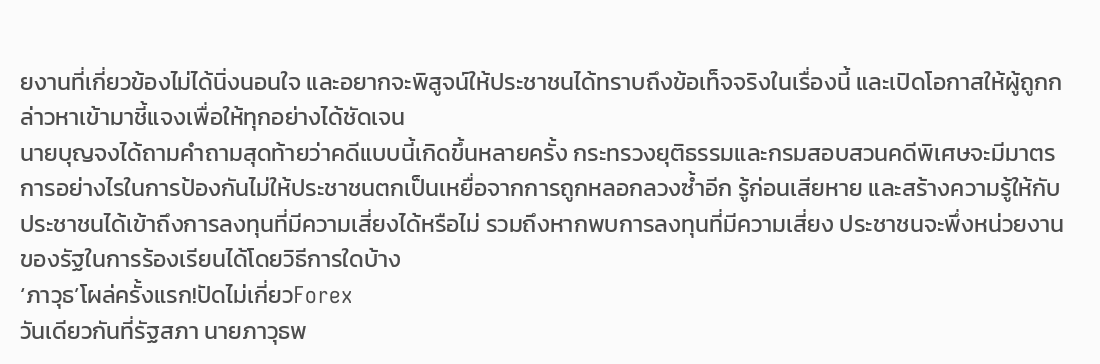ยงานที่เกี่ยวข้องไม่ได้นิ่งนอนใจ และอยากจะพิสูจน์ให้ประชาชนได้ทราบถึงข้อเท็จจริงในเรื่องนี้ และเปิดโอกาสให้ผู้ถูกกล่าวหาเข้ามาชี้แจงเพื่อให้ทุกอย่างได้ชัดเจน
นายบุญจงได้ถามคำถามสุดท้ายว่าคดีแบบนี้เกิดขึ้นหลายครั้ง กระทรวงยุติธรรมและกรมสอบสวนคดีพิเศษจะมีมาตรการอย่างไรในการป้องกันไม่ให้ประชาชนตกเป็นเหยื่อจากการถูกหลอกลวงซ้ำอีก รู้ก่อนเสียหาย และสร้างความรู้ให้กับประชาชนได้เข้าถึงการลงทุนที่มีความเสี่ยงได้หรือไม่ รวมถึงหากพบการลงทุนที่มีความเสี่ยง ประชาชนจะพึ่งหน่วยงานของรัฐในการร้องเรียนได้โดยวิธีการใดบ้าง
‘ภาวุธ’โผล่ครั้งแรก!ปัดไม่เกี่ยวForex
วันเดียวกันที่รัฐสภา นายภาวุธพ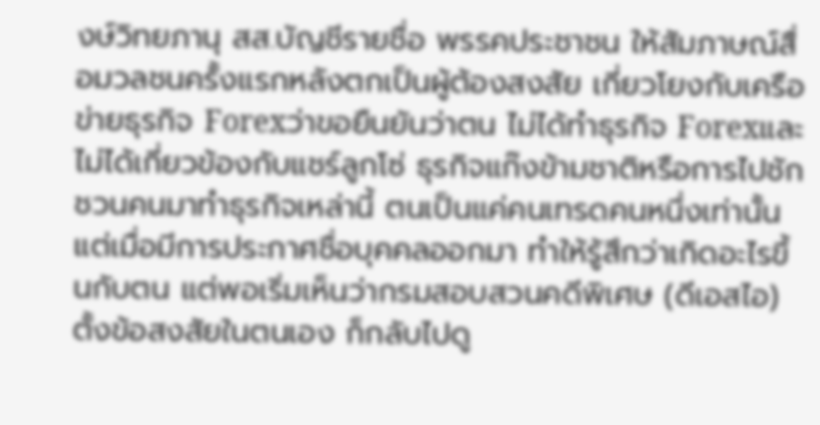งษ์วิทยภานุ สส.บัญชีรายชื่อ พรรคประชาชน ให้สัมภาษณ์สื่อมวลชนครั้งแรกหลังตกเป็นผู้ต้องสงสัย เกี่ยวโยงกับเครือข่ายธุรกิจ Forexว่าขอยืนยันว่าตน ไม่ได้ทำธุรกิจ Forexและไม่ได้เกี่ยวข้องกับแชร์ลูกโซ่ ธุรกิจแก๊งข้ามชาติหรือการไปชักชวนคนมาทำธุรกิจเหล่านี้ ตนเป็นแค่คนเทรดคนหนึ่งเท่านั้น แต่เมื่อมีการประกาศชื่อบุคคลออกมา ทำให้รู้สึกว่าเกิดอะไรขึ้นกับตน แต่พอเริ่มเห็นว่ากรมสอบสวนคดีพิเศษ (ดีเอสไอ) ตั้งข้อสงสัยในตนเอง ก็กลับไปดู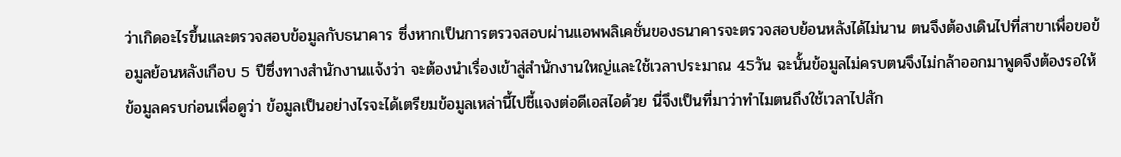ว่าเกิดอะไรขึ้นและตรวจสอบข้อมูลกับธนาคาร ซึ่งหากเป็นการตรวจสอบผ่านแอพพลิเคชั่นของธนาคารจะตรวจสอบย้อนหลังได้ไม่นาน ตนจึงต้องเดินไปที่สาขาเพื่อขอข้อมูลย้อนหลังเกือบ 5 ปีซึ่งทางสำนักงานแจ้งว่า จะต้องนำเรื่องเข้าสู่สำนักงานใหญ่และใช้เวลาประมาณ 45วัน ฉะนั้นข้อมูลไม่ครบตนจึงไม่กล้าออกมาพูดจึงต้องรอให้ข้อมูลครบก่อนเพื่อดูว่า ข้อมูลเป็นอย่างไรจะได้เตรียมข้อมูลเหล่านี้ไปชี้แจงต่อดีเอสไอด้วย นี่จึงเป็นที่มาว่าทำไมตนถึงใช้เวลาไปสัก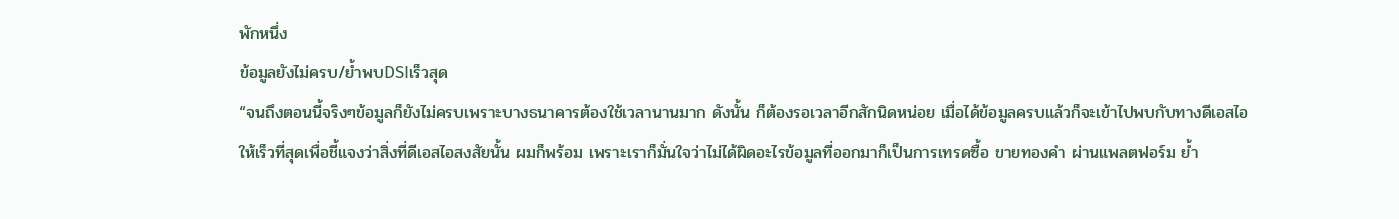พักหนึ่ง
ข้อมูลยังไม่ครบ/ย้ำพบDSIเร็วสุด
“จนถึงตอนนี้จริงๆข้อมูลก็ยังไม่ครบเพราะบางธนาคารต้องใช้เวลานานมาก ดังนั้น ก็ต้องรอเวลาอีกสักนิดหน่อย เมื่อได้ข้อมูลครบแล้วก็จะเข้าไปพบกับทางดีเอสไอให้เร็วที่สุดเพื่อชี้แจงว่าสิ่งที่ดีเอสไอสงสัยนั้น ผมก็พร้อม เพราะเราก็มั่นใจว่าไม่ได้ผิดอะไรข้อมูลที่ออกมาก็เป็นการเทรดซื้อ ขายทองคำ ผ่านแพลตฟอร์ม ย้ำ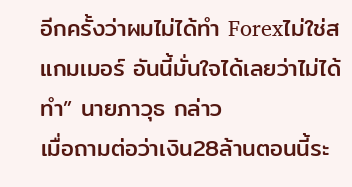อีกครั้งว่าผมไม่ได้ทำ Forexไม่ใช่สแกมเมอร์ อันนี้มั่นใจได้เลยว่าไม่ได้ทำ” นายภาวุธ กล่าว
เมื่อถามต่อว่าเงิน28ล้านตอนนี้ระ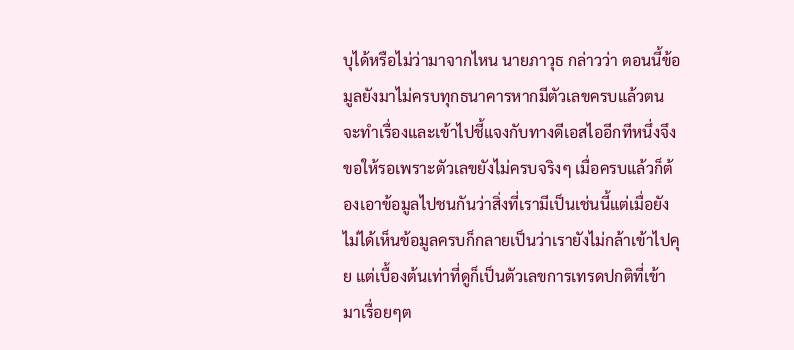บุได้หรือไม่ว่ามาจากไหน นายภาวุธ กล่าวว่า ตอนนี้ข้อมูลยังมาไม่ครบทุกธนาคารหากมีตัวเลขครบแล้วตนจะทำเรื่องและเข้าไปชี้แจงกับทางดีเอสไออีกทีหนึ่งจึงขอให้รอเพราะตัวเลขยังไม่ครบจริงๆ เมื่อครบแล้วก็ต้องเอาข้อมูลไปชนกันว่าสิ่งที่เรามีเป็นเช่นนี้แต่เมื่อยังไม่ได้เห็นข้อมูลครบก็กลายเป็นว่าเรายังไม่กล้าเข้าไปคุย แต่เบื้องต้นเท่าที่ดูก็เป็นตัวเลขการเทรดปกติที่เข้ามาเรื่อยๆต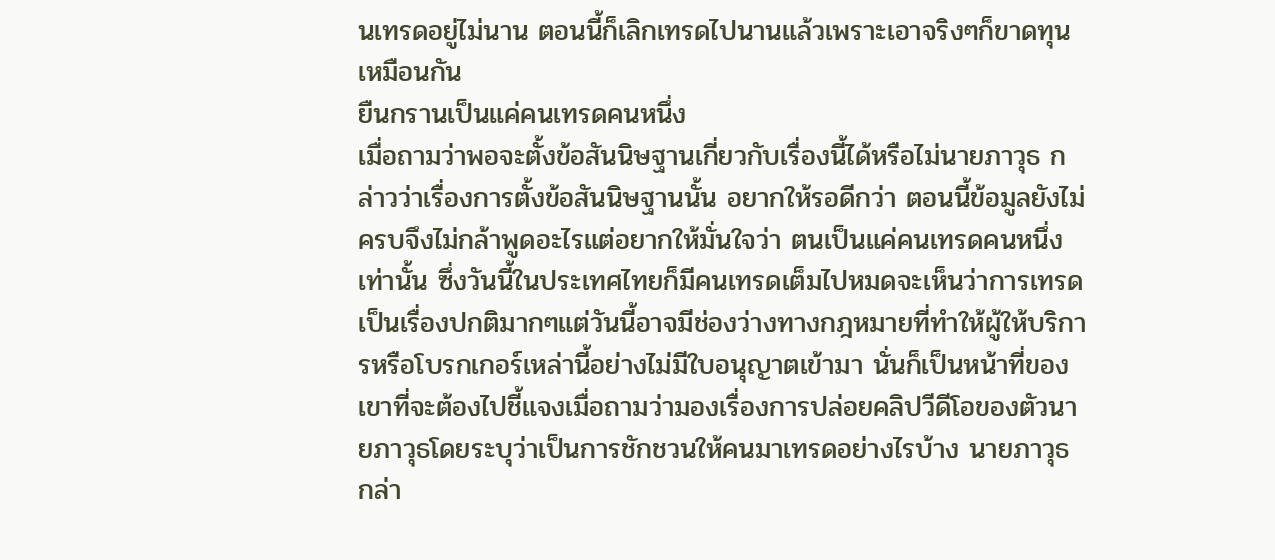นเทรดอยู่ไม่นาน ตอนนี้ก็เลิกเทรดไปนานแล้วเพราะเอาจริงๆก็ขาดทุนเหมือนกัน
ยืนกรานเป็นแค่คนเทรดคนหนึ่ง
เมื่อถามว่าพอจะตั้งข้อสันนิษฐานเกี่ยวกับเรื่องนี้ได้หรือไม่นายภาวุธ กล่าวว่าเรื่องการตั้งข้อสันนิษฐานนั้น อยากให้รอดีกว่า ตอนนี้ข้อมูลยังไม่ครบจึงไม่กล้าพูดอะไรแต่อยากให้มั่นใจว่า ตนเป็นแค่คนเทรดคนหนึ่งเท่านั้น ซึ่งวันนี้ในประเทศไทยก็มีคนเทรดเต็มไปหมดจะเห็นว่าการเทรดเป็นเรื่องปกติมากๆแต่วันนี้อาจมีช่องว่างทางกฎหมายที่ทำให้ผู้ให้บริการหรือโบรกเกอร์เหล่านี้อย่างไม่มีใบอนุญาตเข้ามา นั่นก็เป็นหน้าที่ของเขาที่จะต้องไปชี้แจงเมื่อถามว่ามองเรื่องการปล่อยคลิปวีดีโอของตัวนายภาวุธโดยระบุว่าเป็นการชักชวนให้คนมาเทรดอย่างไรบ้าง นายภาวุธ กล่า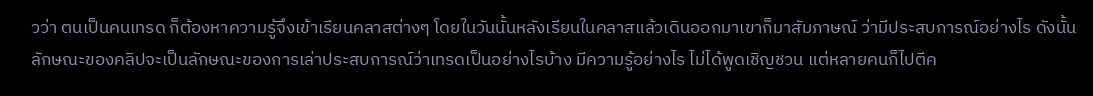วว่า ตนเป็นคนเทรด ก็ต้องหาความรู้จึงเข้าเรียนคลาสต่างๆ โดยในวันนั้นหลังเรียนในคลาสแล้วเดินออกมาเขาก็มาสัมภาษณ์ ว่ามีประสบการณ์อย่างไร ดังนั้นลักษณะของคลิปจะเป็นลักษณะของการเล่าประสบการณ์ว่าเทรดเป็นอย่างไรบ้าง มีความรู้อย่างไร ไม่ได้พูดเชิญชวน แต่หลายคนก็ไปตีค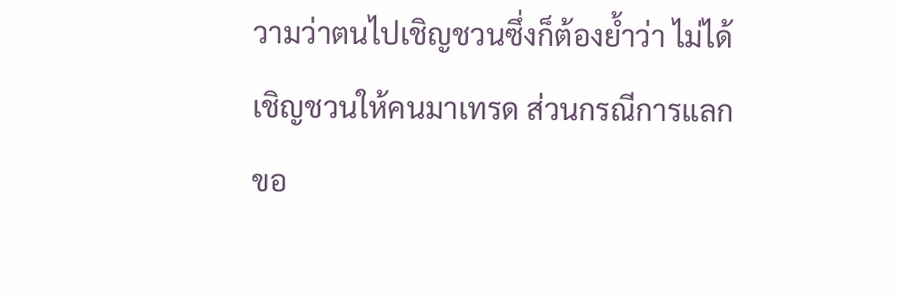วามว่าตนไปเชิญชวนซึ่งก็ต้องย้ำว่า ไม่ได้เชิญชวนให้คนมาเทรด ส่วนกรณีการแลกขอ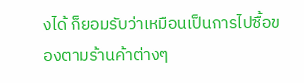งได้ ก็ยอมรับว่าเหมือนเป็นการไปซื้อของตามร้านค้าต่างๆ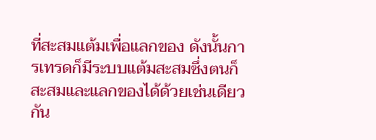ที่สะสมแต้มเพื่อแลกของ ดังนั้นการเทรดก็มีระบบแต้มสะสมซึ่งตนก็สะสมและแลกของได้ด้วยเช่นเดียวกัน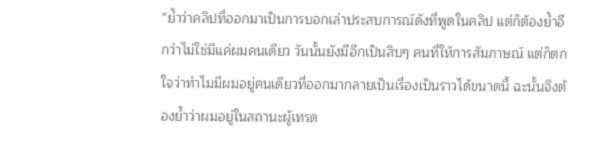“ย้ำว่าคลิปที่ออกมาเป็นการบอกเล่าประสบการณ์ดังที่พูดในคลิป แต่ก็ต้องย้ำอีกว่าไม่ใช่มีแค่ผมคนเดียว วันนั้นยังมีอีกเป็นสิบๆ คนที่ให้การสัมภาษณ์ แต่ก็ตกใจว่าทำไมมีผมอยู่คนเดียวที่ออกมากลายเป็นเรื่องเป็นราวได้ขนาดนี้ ฉะนั้นจึงต้องย้ำว่าผมอยู่ในสถานะผู้เทรด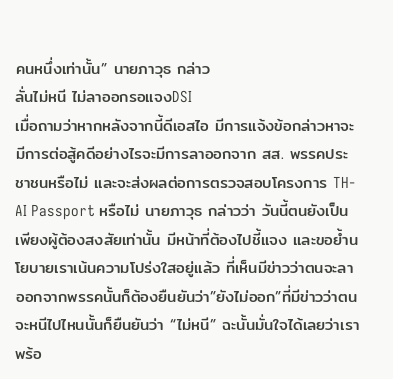คนหนึ่งเท่านั้น” นายภาวุธ กล่าว
ลั่นไม่หนี ไม่ลาออกรอแจงDSI
เมื่อถามว่าหากหลังจากนี้ดีเอสไอ มีการแจ้งข้อกล่าวหาจะมีการต่อสู้คดีอย่างไรจะมีการลาออกจาก สส. พรรคประชาชนหรือไม่ และจะส่งผลต่อการตรวจสอบโครงการ TH-AI Passport หรือไม่ นายภาวุธ กล่าวว่า วันนี้ตนยังเป็นเพียงผู้ต้องสงสัยเท่านั้น มีหน้าที่ต้องไปชี้แจง และขอย้ำนโยบายเราเน้นความโปร่งใสอยู่แล้ว ที่เห็นมีข่าวว่าตนจะลาออกจากพรรคนั้นก็ต้องยืนยันว่า”ยังไม่ออก”ที่มีข่าวว่าตนจะหนีไปไหนนั้นก็ยืนยันว่า “ไม่หนี” ฉะนั้นมั่นใจได้เลยว่าเราพร้อ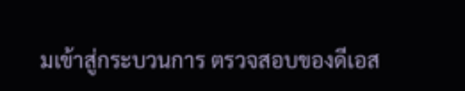มเข้าสู่กระบวนการ ตรวจสอบของดีเอส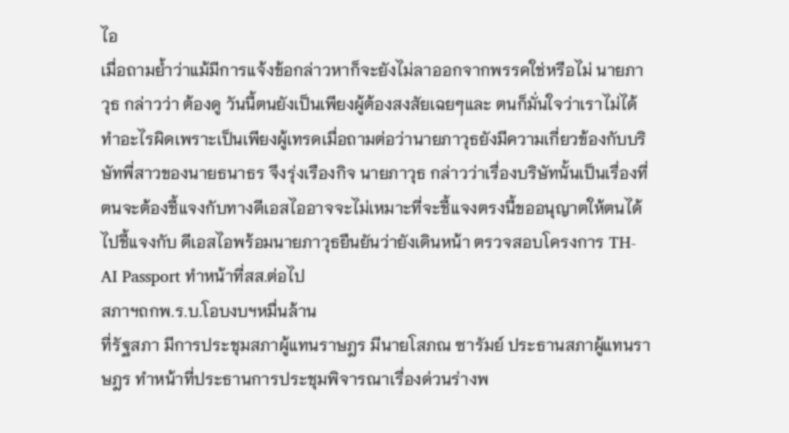ไอ
เมื่อถามย้ำว่าแม้มีการแจ้งข้อกล่าวหาก็จะยังไม่ลาออกจากพรรคใช่หรือไม่ นายภาวุธ กล่าวว่า ต้องดู วันนี้ตนยังเป็นเพียงผู้ต้องสงสัยเฉยๆและ ตนก็มั่นใจว่าเราไม่ได้ทำอะไรผิดเพราะเป็นเพียงผู้เทรดเมื่อถามต่อว่านายภาวุธยังมีความเกี่ยวข้องกับบริษัทพี่สาวของนายธนาธร จึงรุ่งเรืองกิจ นายภาวุธ กล่าวว่าเรื่องบริษัทนั้นเป็นเรื่องที่ตนจะต้องชี้แจงกับทางดีเอสไออาจจะไม่เหมาะที่จะชี้แจงตรงนี้ขออนุญาตให้ตนได้ไปชี้แจงกับ ดีเอสไอพร้อมนายภาวุธยืนยันว่ายังเดินหน้า ตรวจสอบโครงการ TH-AI Passport ทำหน้าที่สส.ต่อไป
สภาฯถกพ.ร.บ.โอบงบฯหมื่นล้าน
ที่รัฐสภา มีการประชุมสภาผู้แทนราษฎร มีนายโสภณ ซารัมย์ ประธานสภาผู้แทนราษฎร ทำหน้าที่ประธานการประชุมพิจารณาเรื่องด่วนร่างพ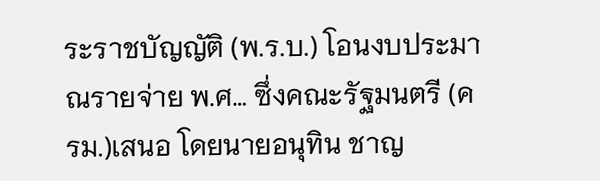ระราชบัญญัติ (พ.ร.บ.) โอนงบประมาณรายจ่าย พ.ศ… ซึ่งคณะรัฐมนตรี (ครม.)เสนอ โดยนายอนุทิน ชาญ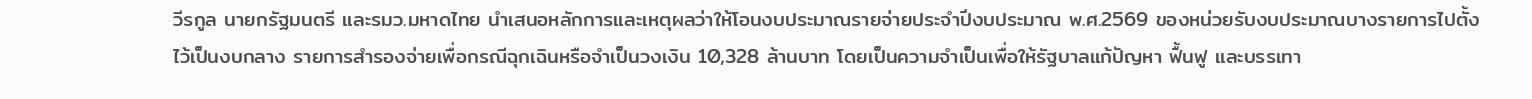วีรกูล นายกรัฐมนตรี และรมว.มหาดไทย นำเสนอหลักการและเหตุผลว่าให้โอนงบประมาณรายจ่ายประจำปีงบประมาณ พ.ศ.2569 ของหน่วยรับงบประมาณบางรายการไปตั้งไว้เป็นงบกลาง รายการสำรองจ่ายเพื่อกรณีฉุกเฉินหรือจำเป็นวงเงิน 10,328 ล้านบาท โดยเป็นความจำเป็นเพื่อให้รัฐบาลแก้ปัญหา ฟื้นฟู และบรรเทา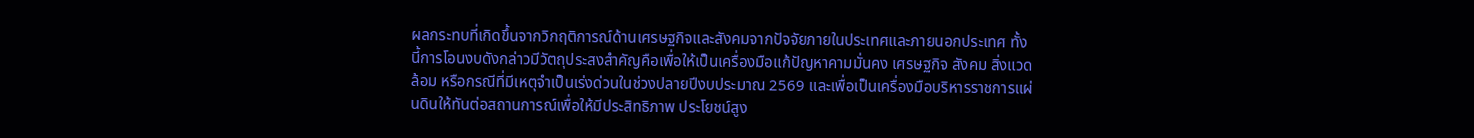ผลกระทบที่เกิดขึ้นจากวิกฤติการณ์ด้านเศรษฐกิจและสังคมจากปัจจัยภายในประเทศและภายนอกประเทศ ทั้งนี้การโอนงบดังกล่าวมีวัตถุประสงสำคัญคือเพื่อให้เป็นเครื่องมือแก้ปัญหาคามมั่นคง เศรษฐกิจ สังคม สิ่งแวดล้อม หรือกรณีที่มีเหตุจำเป็นเร่งด่วนในช่วงปลายปีงบประมาณ 2569 และเพื่อเป็นเครื่องมือบริหารราชการแผ่นดินให้ทันต่อสถานการณ์เพื่อให้มีประสิทธิภาพ ประโยชน์สูง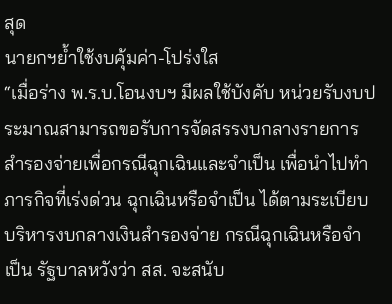สุด
นายกฯย้ำใช้งบคุ้มค่า-โปร่งใส
“เมื่อร่าง พ.ร.บ.โอนงบฯ มีผลใช้บังคับ หน่วยรับงบประมาณสามารถขอรับการจัดสรรงบกลางรายการสำรองจ่ายเพื่อกรณีฉุกเฉินและจำเป็น เพื่อนำไปทำภารกิจที่เร่งด่วน ฉุกเฉินหรือจำเป็น ได้ตามระเบียบบริหารงบกลางเงินสำรองจ่าย กรณีฉุกเฉินหรือจำเป็น รัฐบาลหวังว่า สส. จะสนับ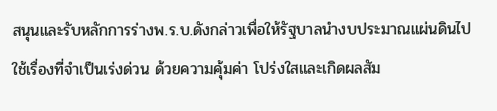สนุนและรับหลักการร่างพ.ร.บ.ดังกล่าวเพื่อให้รัฐบาลนำงบประมาณแผ่นดินไปใช้เรื่องที่จำเป็นเร่งด่วน ด้วยความคุ้มค่า โปร่งใสและเกิดผลสัม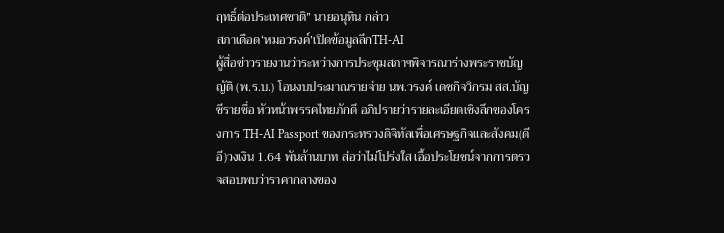ฤทธิ์ต่อประเทศชาติ” นายอนุทิน กล่าว
สภาเดือด‘หมอวรงค์’เปิดข้อมูลลึกTH-AI
ผู้สื่อข่าวรายงานว่าระหว่างการประชุมสภาฯพิจารณาร่างพระราชบัญญัติ (พ.ร.บ.) โอนงบประมาณรายจ่าย นพ.วรงค์ เดชกิจวิกรม สส.บัญชีรายชื่อ หัวหน้าพรรคไทยภักดี อภิปรายว่ารายละเอียดเชิงลึกของโครงการ TH-AI Passport ของกระทรวงดิจิทัลเพื่อเศรษฐกิจและสังคม(ดีอี)วงเงิน 1.64 พันล้านบาท ส่อว่าไม่โปร่งใส เอื้อประโยชน์จากการตรวจสอบพบว่าราคากลางของ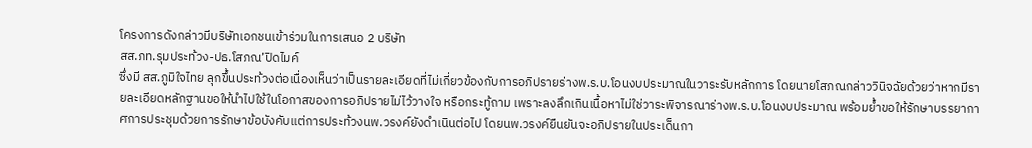โครงการดังกล่าวมีบริษัทเอกชนเข้าร่วมในการเสนอ 2 บริษัท
สส.ภท.รุมประท้วง-ปธ.โสภณ’ปิดไมค์
ซึ่งมี สส.ภูมิใจไทย ลุกขึ้นประท้วงต่อเนื่องเห็นว่าเป็นรายละเอียดที่ไม่เกี่ยวข้องกับการอภิปรายร่างพ.ร.บ.โอนงบประมาณในวาระรับหลักการ โดยนายโสภณกล่าววินิจฉัยด้วยว่าหากมีรายละเอียดหลักฐานขอให้นำไปใช้ในโอกาสของการอภิปรายไม่ไว้วางใจ หรือกระทู้ถาม เพราะลงลึกเกินเนื้อหาไม่ใช่วาระพิจารณาร่างพ.ร.บ.โอนงบประมาณ พร้อมย้ำขอให้รักษาบรรยากาศการประชุมด้วยการรักษาข้อบังคับแต่การประท้วงนพ.วรงค์ยังดำเนินต่อไป โดยนพ.วรงค์ยืนยันจะอภิปรายในประเด็นกา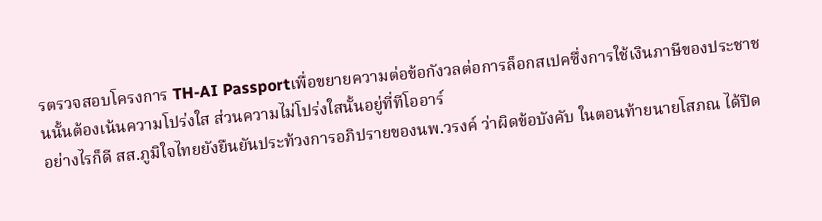รตรวจสอบโครงการ TH-AI Passportเพื่อขยายความต่อข้อกังวลต่อการล็อกสเปคซึ่งการใช้เงินภาษีของประชาชนนั้นต้องเน้นความโปร่งใส ส่วนความไม่โปร่งใสนั้นอยู่ที่ทีโออาร์
อย่างไรก็ดี สส.ภูมิใจไทยยังยืนยันประท้วงการอภิปรายของนพ.วรงค์ ว่าผิดข้อบังคับ ในตอนท้ายนายโสภณ ได้ปิด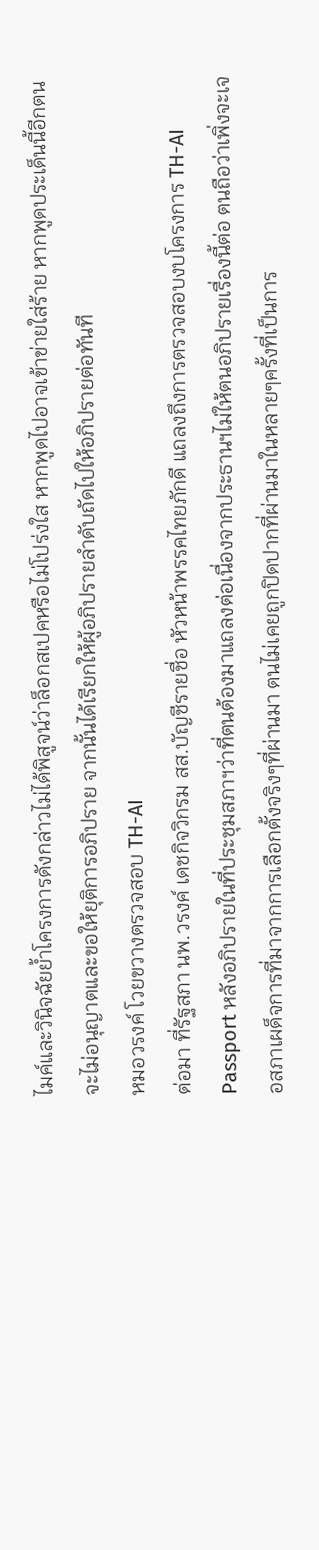ไมค์และวินิจฉัยย้ำโครงการดังกล่าวไม่ได้พิสูจน์ว่าล็อกสเปคหรือไม่โปร่งใส หากพูดไปอาจเข้าข่ายใส่ร้าย หากพูดประเด็นนี้อีกตนจะไม่อนุญาตและขอให้ยุติการอภิปราย จากนั้นได้เรียกให้ผู้อภิปรายลำดับถัดไปให้อภิปรายต่อทันที
หมอวรงค์ โวยขวางตรวจสอบ TH-AI
ต่อมา ที่รัฐสภา นพ.วรงค์ เดชกิจวิกรม สส.บัญชีรายชื่อ หัวหน้าพรรคไทยภักดี แถลงถึงการตรวจสอบงบโครงการ TH-AI Passport หลังอภิปรายในที่ประชุมสภาฯว่าที่ตนต้องมาแถลงต่อเนื่องจากประธานฯไม่ให้ตนอภิปรายเรื่องนี้ต่อ ตนถือว่าเพิ่งจะเจอสภาเผด็จการที่มาจากการเลือกตั้งจริงๆที่ผ่านมา ตนไม่เคยถูกปิดปากที่ผ่านมาในหลายๆครั้งที่เป็นการ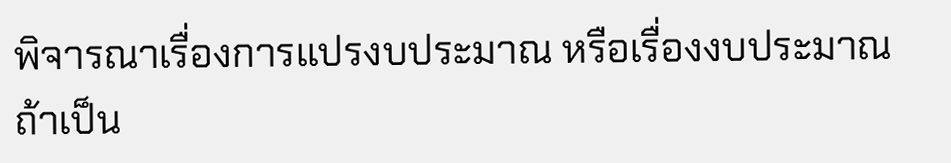พิจารณาเรื่องการแปรงบประมาณ หรือเรื่องงบประมาณ ถ้าเป็น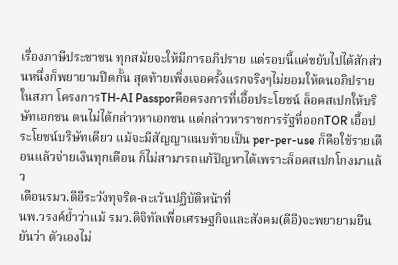เรื่องภาษีประชาชน ทุกสมัยจะให้มีการอภิปราย แต่รอบนี้แค่ขยับไปได้สักส่วนหนึ่งก็พยายามปิดกั้น สุดท้ายเพิ่งเจอครั้งแรกจริงๆไม่ยอมให้ตนอภิปรายในสภา โครงการTH-AI Passporคือครงการที่เอื้อประโยชน์ ล็อคสเปกให้บริษัทเอกชน ตนไม่ได้กล่าวหาเอกชน แต่กล่าวหาราชการรัฐที่ออกTOR เอื้อประโยชน์บริษัทเดียว แม้จะมีสัญญาแนบท้ายเป็น per-per-use ก็คือใช้รายเดือนแล้วจ่ายเงินทุกเดือน ก็ไม่สามารถแก้ปัญหาได้เพราะล็อคสเปกโกงมาแล้ว
เตือนรมว.ดีอีระวังทุจริต-ละเว้นปฏิบัติหน้าที่
นพ.วรงค์ย้ำว่าแม้ รมว.ดิจิทัลเพื่อเศรษฐกิจและสังคม(ดีอี)จะพยายามยืนยันว่า ตัวเองไม่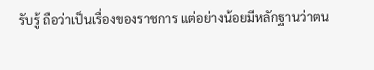รับรู้ ถือว่าเป็นเรื่องของราชการ แต่อย่างน้อยมีหลักฐานว่าตน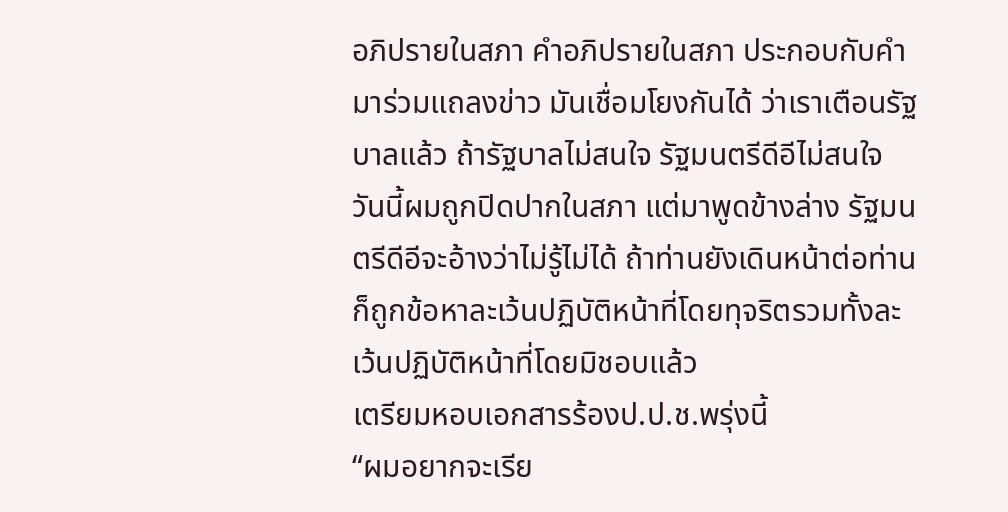อภิปรายในสภา คำอภิปรายในสภา ประกอบกับคำมาร่วมแถลงข่าว มันเชื่อมโยงกันได้ ว่าเราเตือนรัฐบาลแล้ว ถ้ารัฐบาลไม่สนใจ รัฐมนตรีดีอีไม่สนใจ วันนี้ผมถูกปิดปากในสภา แต่มาพูดข้างล่าง รัฐมนตรีดีอีจะอ้างว่าไม่รู้ไม่ได้ ถ้าท่านยังเดินหน้าต่อท่านก็ถูกข้อหาละเว้นปฏิบัติหน้าที่โดยทุจริตรวมทั้งละเว้นปฏิบัติหน้าที่โดยมิชอบแล้ว
เตรียมหอบเอกสารร้องป.ป.ช.พรุ่งนี้
“ผมอยากจะเรีย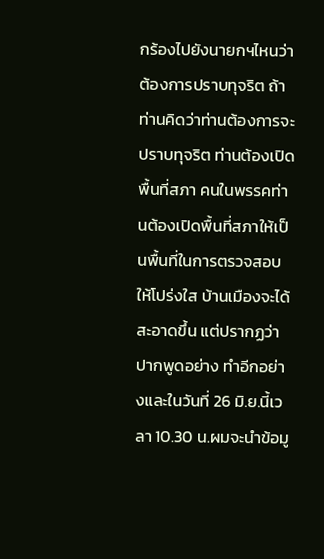กร้องไปยังนายกฯไหนว่าต้องการปราบทุจริต ถ้าท่านคิดว่าท่านต้องการจะปราบทุจริต ท่านต้องเปิดพื้นที่สภา คนในพรรคท่านต้องเปิดพื้นที่สภาให้เป็นพื้นที่ในการตรวจสอบให้โปร่งใส บ้านเมืองจะได้สะอาดขึ้น แต่ปรากฏว่าปากพูดอย่าง ทำอีกอย่างและในวันที่ 26 มิ.ย.นี้เวลา 10.30 น.ผมจะนำข้อมู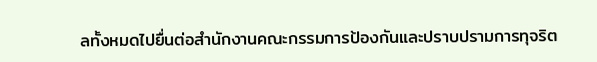ลทั้งหมดไปยื่นต่อสำนักงานคณะกรรมการป้องกันและปราบปรามการทุจริต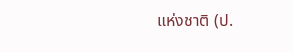แห่งชาติ (ป.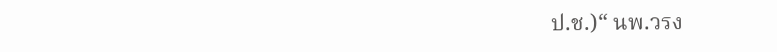ป.ช.)“ นพ.วรง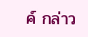ค์ กล่าว